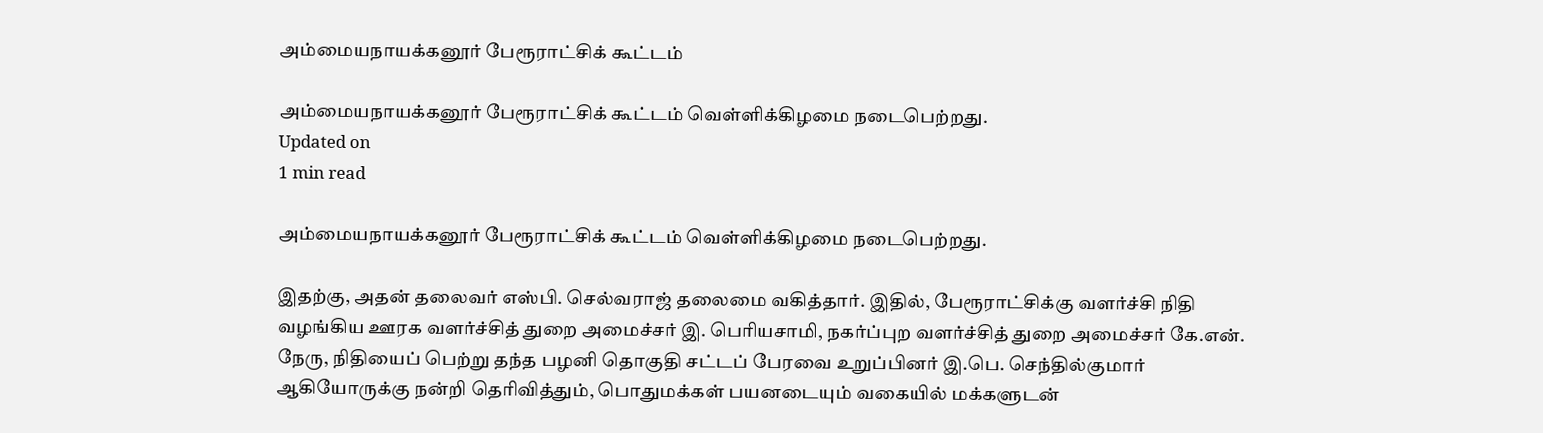அம்மையநாயக்கனூர் பேரூராட்சிக் கூட்டம்

அம்மையநாயக்கனூர் பேரூராட்சிக் கூட்டம் வெள்ளிக்கிழமை நடைபெற்றது.
Updated on
1 min read

அம்மையநாயக்கனூர் பேரூராட்சிக் கூட்டம் வெள்ளிக்கிழமை நடைபெற்றது.

இதற்கு, அதன் தலைவர் எஸ்பி. செல்வராஜ் தலைமை வகித்தார். இதில், பேரூராட்சிக்கு வளர்ச்சி நிதி வழங்கிய ஊரக வளர்ச்சித் துறை அமைச்சர் இ. பெரியசாமி, நகர்ப்புற வளர்ச்சித் துறை அமைச்சர் கே.என். நேரு, நிதியைப் பெற்று தந்த பழனி தொகுதி சட்டப் பேரவை உறுப்பினர் இ.பெ. செந்தில்குமார் ஆகியோருக்கு நன்றி தெரிவித்தும், பொதுமக்கள் பயனடையும் வகையில் மக்களுடன்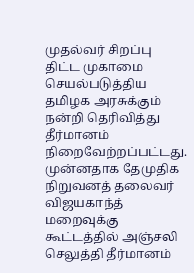முதல்வர் சிறப்பு திட்ட முகாமை செயல்படுத்திய தமிழக அரசுக்கும் நன்றி தெரிவித்து தீர்மானம் நிறைவேற்றப்பட்டது. முன்னதாக தேமுதிக நிறுவனத் தலைவர் விஜயகாந்த் மறைவுக்கு கூட்டத்தில் அஞ்சலி செலுத்தி தீர்மானம்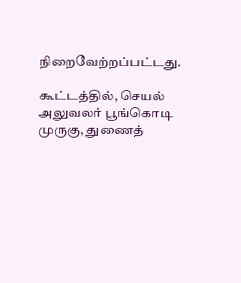நிறைவேற்றப்பட்டது.

கூட்டத்தில், செயல் அலுவலர் பூங்கொடி முருகு, துணைத்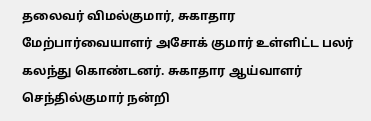தலைவர் விமல்குமார், சுகாதார மேற்பார்வையாளர் அசோக் குமார் உள்ளிட்ட பலர் கலந்து கொண்டனர். சுகாதார ஆய்வாளர் செந்தில்குமார் நன்றி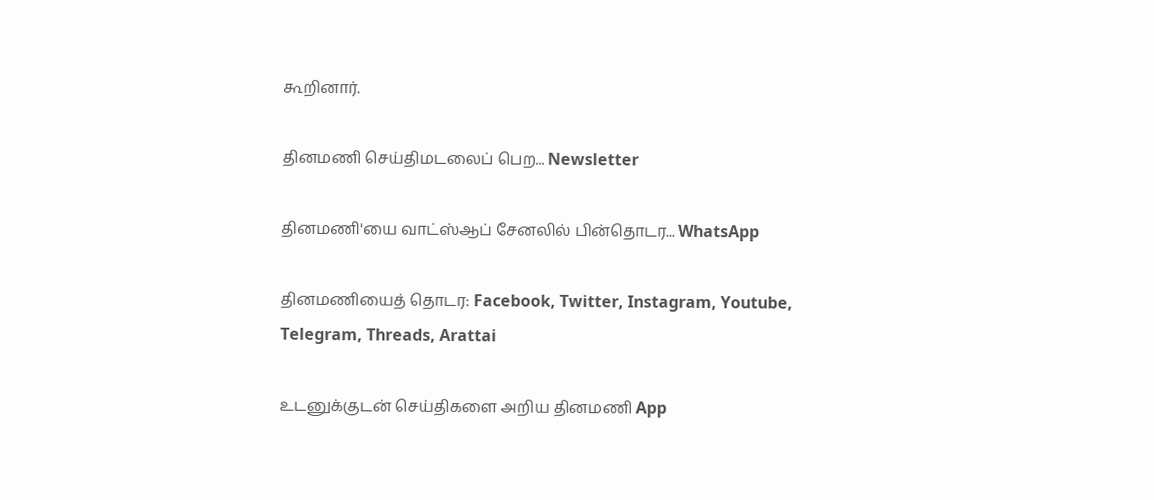கூறினார்.

தினமணி செய்திமடலைப் பெற... Newsletter

தினமணி'யை வாட்ஸ்ஆப் சேனலில் பின்தொடர... WhatsApp

தினமணியைத் தொடர: Facebook, Twitter, Instagram, Youtube, Telegram, Threads, Arattai

உடனுக்குடன் செய்திகளை அறிய தினமணி App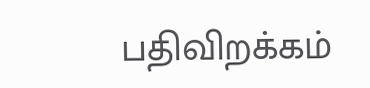பதிவிறக்கம்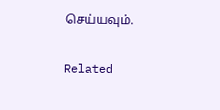செய்யவும்.

Related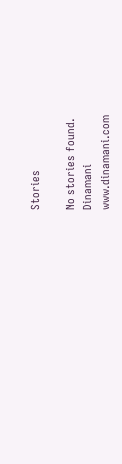Stories

No stories found.
Dinamani
www.dinamani.com